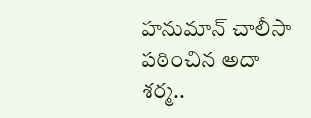హనుమాన్ చాలీసా పఠించిన అదా శర్మ..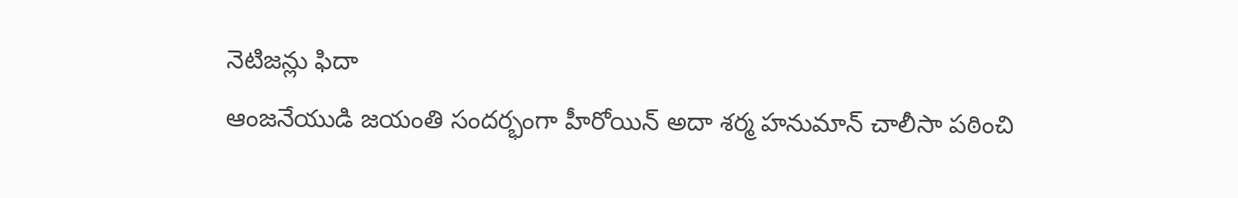నెటిజన్లు ఫిదా
ఆంజనేయుడి జయంతి సందర్భంగా హీరోయిన్ అదా శర్మ హనుమాన్ చాలీసా పఠించి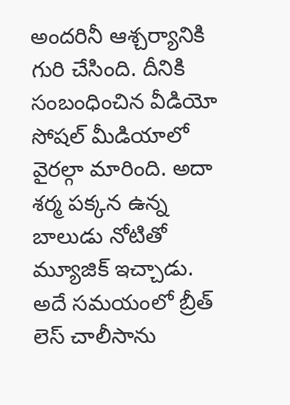అందరినీ ఆశ్చర్యానికి గురి చేసింది. దీనికి సంబంధించిన వీడియో సోషల్ మీడియాలో వైరల్గా మారింది. అదా శర్మ పక్కన ఉన్న బాలుడు నోటితో మ్యూజిక్ ఇచ్చాడు. అదే సమయంలో బ్రీత్ లెస్ చాలీసాను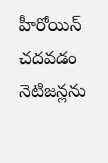హీరోయిన్ చదవడం నెటిజన్లను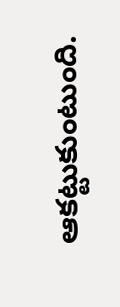ఆకట్టుకుంటుంది.